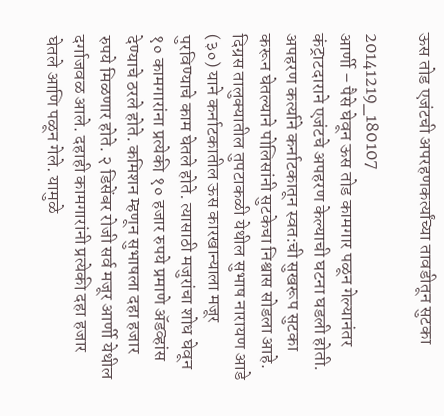ऊस तोड एजंटची अपरहणकर्त्यांच्या तावडीतून सुटका

20141219_180107
आर्णी – पैसे घेवून ऊस तोड कामगार पळून गेल्यानंतर कंट्राटदाराने एजंटचे अपहरण केल्याची घटना घडली होती. अपहरण कर्त्याने कर्नाटकातून स्वत:ची सुखरूप सुटका करून घेतल्याने पोलिसांनी सुटकेचा निश्वास सोडला आहे.
दिग्रस तालुक्यातील तुपटाकळी येथील सुभाष नारायण आडे (३०) याने कर्नाटकातील ऊस कारखान्याला मजूर पुरविण्याचे काम घेतले होते. त्यासाठी मजुरांचा शोध घेवून १० कामगारांना प्रत्येकी १० हजार रुपये प्रमाणे अ‍ॅडव्हांस देण्याचे ठरले होते. कमिशन म्हणून सुभाषला दहा हजार रुपये मिळणार होते. २ डिसेंबर रोजी सर्व मजूर आर्णी येथील दर्गाजवळ आले. दहाही कामगारांनी प्रत्येकी दहा हजार घेतले आणि पळून गेले. यामुळे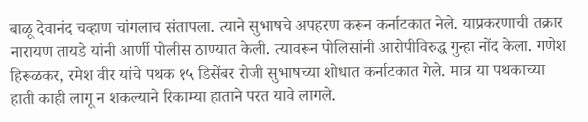बाळू देवानंद चव्हाण चांगलाच संतापला. त्याने सुभाषचे अपहरण करून कर्नाटकात नेले. याप्रकरणाची तक्रार नारायण तायडे यांनी आर्णी पोलीस ठाण्यात केली. त्यावरून पोलिसांनी आरोपीविरुद्ध गुन्हा नोंद केला. गणेश हिरूळकर, रमेश वीर यांचे पथक १५ डिसेंबर रोजी सुभाषच्या शोधात कर्नाटकात गेले. मात्र या पथकाच्या हाती काही लागू न शकल्याने रिकाम्या हाताने परत यावे लागले.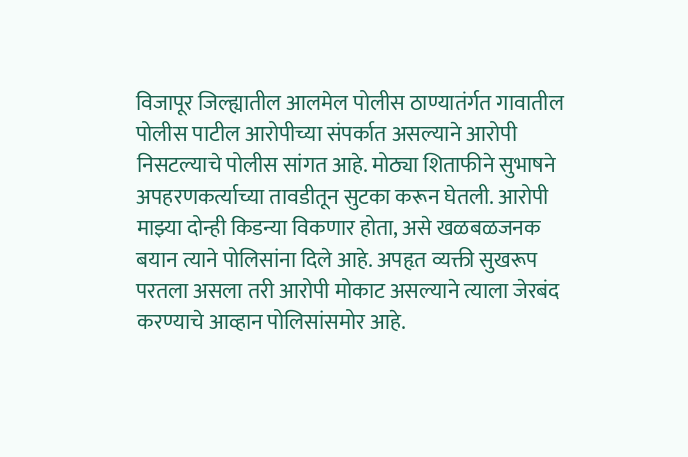विजापूर जिल्ह्यातील आलमेल पोलीस ठाण्यातंर्गत गावातील पोलीस पाटील आरोपीच्या संपर्कात असल्याने आरोपी निसटल्याचे पोलीस सांगत आहे. मोठ्या शिताफीने सुभाषने अपहरणकर्त्याच्या तावडीतून सुटका करून घेतली. आरोपी माझ्या दोन्ही किडन्या विकणार होता, असे खळबळजनक बयान त्याने पोलिसांना दिले आहे. अपहृत व्यक्ती सुखरूप परतला असला तरी आरोपी मोकाट असल्याने त्याला जेरबंद करण्याचे आव्हान पोलिसांसमोर आहे.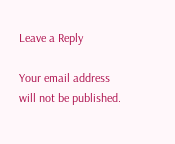Leave a Reply

Your email address will not be published.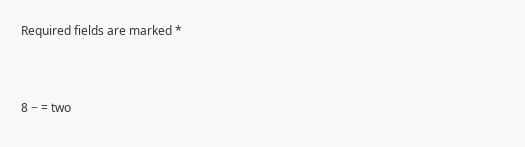Required fields are marked *


8 − = two